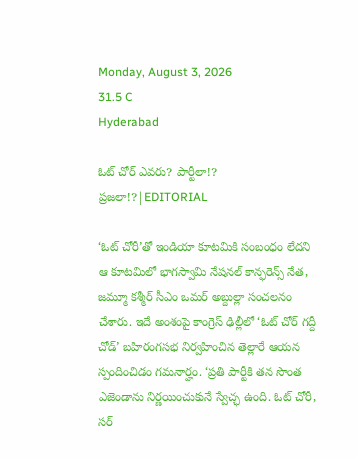Monday, August 3, 2026
31.5 C
Hyderabad

ఓట్ చోర్ ఎవరు? పార్టీలా!? ప్రజలా!?|EDITORIAL

‘ఓట్ చోరీ’తో ఇండియా కూటమికి సంబంధం లేదని ఆ కూటమిలో భాగస్వామి నేషనల్ కాన్ఫరెన్స్ నేత, జమ్మూ కశ్మీర్ సీఎం ఒమర్ అబ్దుల్లా సంచలనం చేశారు. ఇదే అంశంపై కాంగ్రెస్ ఢిల్లీలో ‘ఓట్ చోర్ గద్దీ చోడ్’ బహిరంగసభ నిర్వహించిన తెల్లారే ఆయన స్పందించిడం గమనార్హం. ‘ప్రతి పార్టీకి తన సొంత ఎజెండాను నిర్ణయించుకునే స్వేచ్ఛ ఉంది. ఓట్ చోరీ, సర్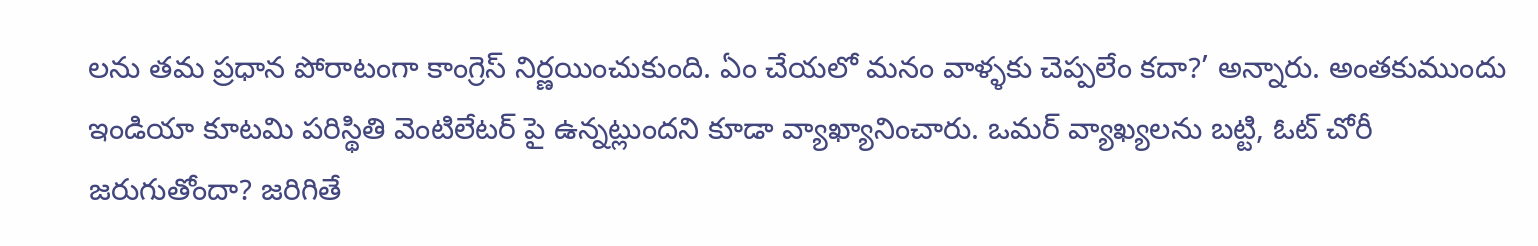లను తమ ప్రధాన పోరాటంగా కాంగ్రెస్ నిర్ణయించుకుంది. ఏం చేయలో మనం వాళ్ళకు చెప్పలేం కదా?’ అన్నారు. అంతకుముందు ఇండియా కూటమి పరిస్థితి వెంటిలేటర్ పై ఉన్నట్లుందని కూడా వ్యాఖ్యానించారు. ఒమర్ వ్యాఖ్యలను బట్టి, ఓట్ చోరీ జరుగుతోందా? జరిగితే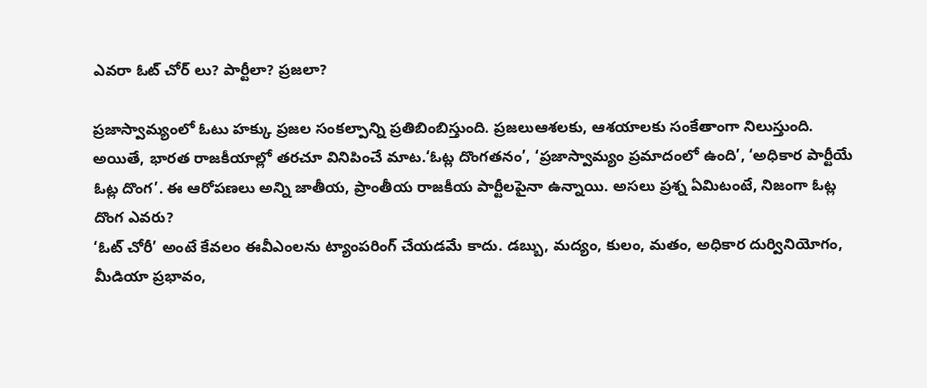ఎవరా ఓట్ చోర్ లు? పార్టీలా? ప్రజలా?

ప్రజాస్వామ్యంలో ఓటు హక్కు ప్రజల సంకల్పాన్ని ప్రతిబింబిస్తుంది. ప్రజలుఆశలకు, ఆశయాలకు సంకేతాంగా నిలుస్తుంది. అయితే, భారత రాజకీయాల్లో తరచూ వినిపించే మాట.‘ఓట్ల దొంగతనం’, ‘ప్రజాస్వామ్యం ప్రమాదంలో ఉంది’, ‘అధికార పార్టీయే ఓట్ల దొంగ’. ఈ ఆరోపణలు అన్ని జాతీయ, ప్రాంతీయ రాజకీయ పార్టీలపైనా ఉన్నాయి. అసలు ప్రశ్న ఏమిటంటే, నిజంగా ఓట్ల దొంగ ఎవరు?
‘ఓట్ చోరీ’ అంటే కేవలం ఈవీఎంలను ట్యాంపరింగ్ చేయడమే కాదు. డబ్బు, మద్యం, కులం, మతం, అధికార దుర్వినియోగం, మీడియా ప్రభావం,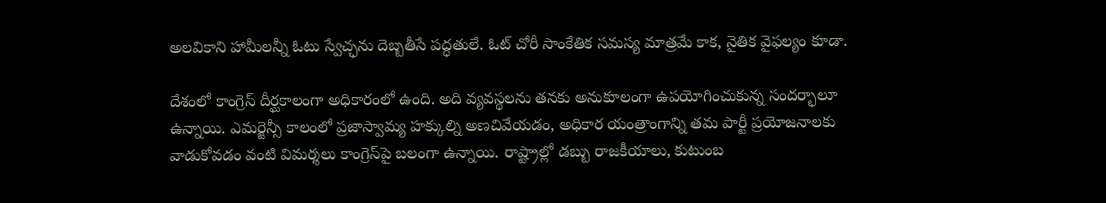అలవికాని హామీలన్నీ ఓటు స్వేచ్ఛను దెబ్బతీసే పద్ధతులే. ఓట్ చోరీ సాంకేతిక సమస్య మాత్రమే కాక, నైతిక వైఫల్యం కూడా.

దేశంలో కాంగ్రెస్ దీర్ఘకాలంగా అధికారంలో ఉంది. అది వ్యవస్థలను తనకు అనుకూలంగా ఉపయోగించుకున్న సందర్భాలూ ఉన్నాయి. ఎమర్జెన్సీ కాలంలో ప్రజాస్వామ్య హక్కుల్ని అణచివేయడం, అధికార యంత్రాంగాన్ని తమ పార్టీ ప్రయోజనాలకు వాడుకోవడం వంటి విమర్శలు కాంగ్రెస్‌పై బలంగా ఉన్నాయి. రాష్ట్రాల్లో డబ్బు రాజకీయాలు, కుటుంబ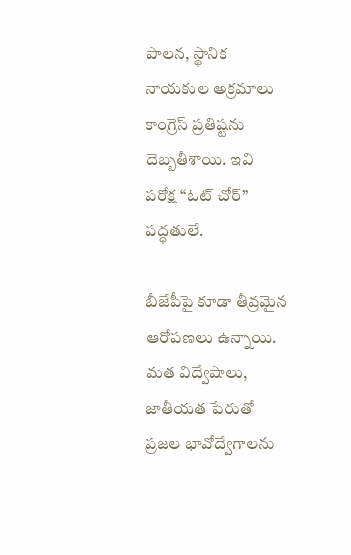పాలన, స్థానిక నాయకుల అక్రమాలు కాంగ్రెస్ ప్రతిష్టను దెబ్బతీశాయి. ఇవి పరోక్ష “ఓట్ చోర్” పద్ధతులే.

బీజేపీపై కూడా తీవ్రమైన ఆరోపణలు ఉన్నాయి. మత విద్వేషాలు, జాతీయత పేరుతో ప్రజల భావోద్వేగాలను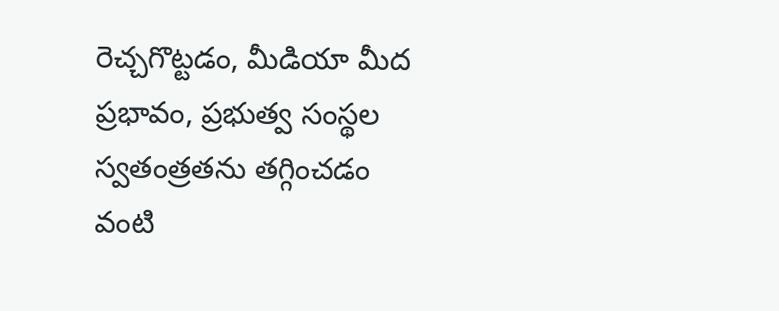రెచ్చగొట్టడం, మీడియా మీద ప్రభావం, ప్రభుత్వ సంస్థల స్వతంత్రతను తగ్గించడం వంటి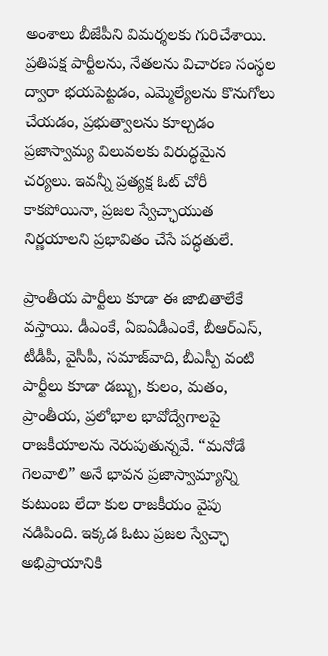అంశాలు బీజేపీని విమర్శలకు గురిచేశాయి. ప్రతిపక్ష పార్టీలను, నేతలను విచారణ సంస్థల ద్వారా భయపెట్టడం, ఎమ్మెల్యేలను కొనుగోలు చేయడం, ప్రభుత్వాలను కూల్చడం ప్రజాస్వామ్య విలువలకు విరుద్ధమైన చర్యలు. ఇవన్నీ ప్రత్యక్ష ఓట్ చోరీ కాకపోయినా, ప్రజల స్వేచ్ఛాయుత నిర్ణయాలని ప్రభావితం చేసే పద్ధతులే.

ప్రాంతీయ పార్టీలు కూడా ఈ జాబితాలేకే వస్తాయి. డీఎంకే, ఏఐఏడీఎంకే, బీఆర్ఎస్, టీడీపీ, వైసీపీ, సమాజ్‌వాది, బీఎస్పీ వంటి పార్టీలు కూడా డబ్బు, కులం, మతం, ప్రాంతీయ, ప్రలోభాల భావోద్వేగాలపై రాజకీయాలను నెరుపుతున్నవే. “మనోడే గెలవాలి” అనే భావన ప్రజాస్వామ్యాన్ని కుటుంబ లేదా కుల రాజకీయం వైపు నడిపింది. ఇక్కడ ఓటు ప్రజల స్వేచ్ఛా అభిప్రాయానికి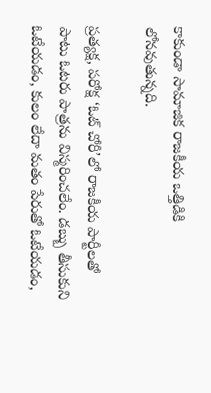కాకుండా సామాజిక రాజకీయ ఒత్తిడికి లోనవుతున్నది.

ప్రత్యక్ష, పరోక్ష ‘ఓట్ చోరీ’లో రాజకీయ పార్టీలతో పాటు ఓటరు పాత్రను విస్మరించలేం. డబ్బు తీసుకుని ఓటేయడం, కులం లేదా మతం పేరుతో ఓటేయడం,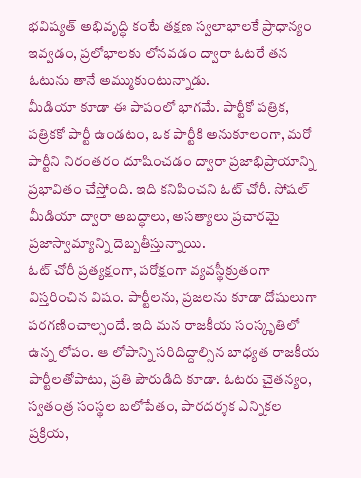భవిష్యత్ అభివృద్ధి కంటే తక్షణ స్వలాభాలకే ప్రాధాన్యం ఇవ్వడం, ప్రలోభాలకు లోనవడం ద్వారా ఓటరే తన ఓటును తానే అమ్ముకుంటున్నాడు.
మీడియా కూడా ఈ పాపంలో భాగమే. పార్టీకో పత్రిక, పత్రికకో పార్టీ ఉండటం, ఒక పార్టీకి అనుకూలంగా, మరో పార్టీని నిరంతరం దూషించడం ద్వారా ప్రజాభిప్రాయాన్ని ప్రభావితం చేస్తోంది. ఇది కనిపించని ఓట్ చోరీ. సోషల్ మీడియా ద్వారా అబద్ధాలు, అసత్యాలు ప్రచారమై ప్రజాస్వామ్యాన్ని దెబ్బతీస్తున్నాయి.
ఓట్ చోరీ ప్రత్యక్షంగా, పరోక్షంగా వ్యవస్థీక్రుతంగా విస్తరించిన విషం. పార్టీలను, ప్రజలను కూడా దోషులుగా పరగణించాల్సందే. ఇది మన రాజకీయ సంస్కృతిలో ఉన్న లోపం. ఆ లోపాన్ని సరిదిద్దాల్సిన బాధ్యత రాజకీయ పార్టీలతోపాటు, ప్రతి పౌరుడిది కూడా. ఓటరు చైతన్యం, స్వతంత్ర సంస్థల బలోపేతం, పారదర్శక ఎన్నికల ప్రక్రియ,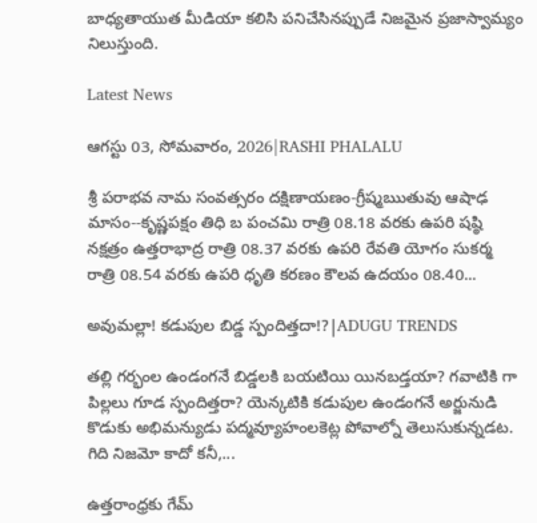బాధ్యతాయుత మీడియా కలిసి పనిచేసినప్పుడే నిజమైన ప్రజాస్వామ్యం నిలుస్తుంది.

Latest News

ఆగస్టు 03, సోమవారం, 2026|RASHI PHALALU

శ్రీ పరాభవ నామ సంవత్సరం దక్షిణాయణం-గ్రీష్మఋతువు ఆషాఢ మాసం--కృష్ణపక్షం తిధి బ పంచమి రాత్రి 08.18 వరకు ఉపరి షష్ఠి నక్షత్రం ఉత్తరాభాద్ర రాత్రి 08.37 వరకు ఉపరి రేవతి యోగం సుకర్మ రాత్రి 08.54 వరకు ఉపరి ధృతి కరణం కౌలవ ఉదయం 08.40...

అవుమల్లా! కడుపుల బిడ్డ స్పందిత్తదా!?|ADUGU TRENDS

తల్లి గర్భంల ఉండంగనే బిడ్డలకి బయటియి యినబడ్తయా? గవాటికి గా పిల్లలు గూడ స్పందిత్తరా? యెన్కటికి కడుపుల ఉండంగనే అర్జునుడి కొడుకు అభిమన్యుడు పద్మవ్యూహంలకెట్ల పోవాల్నో తెలుసుకున్నడట. గిది నిజమో కాదో కనీ,...

ఉత్తరాంధ్రకు గేమ్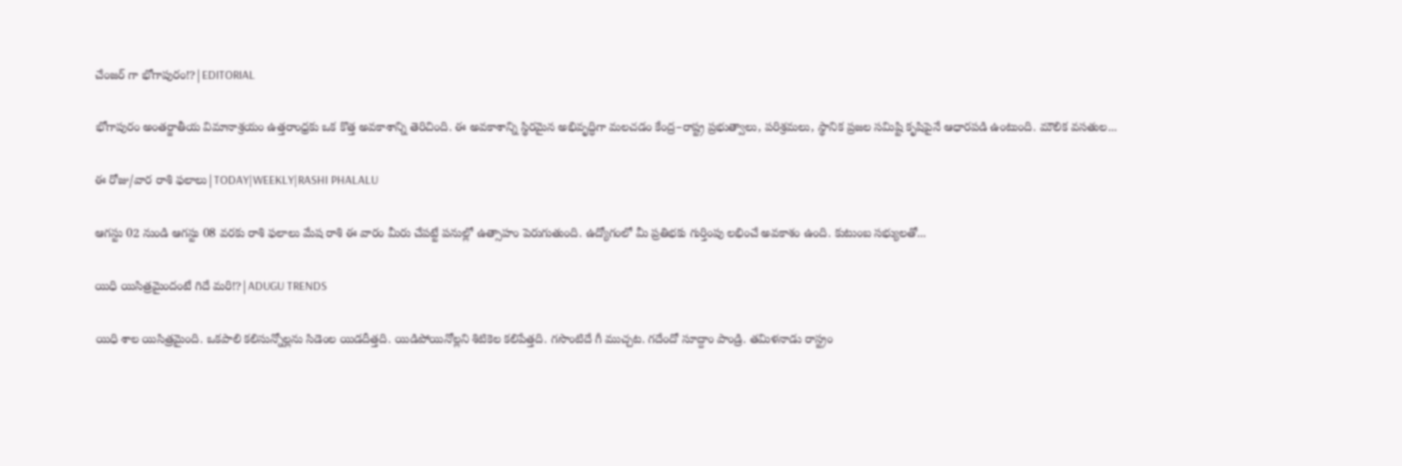చేంజర్ గా భోగాపురం!?|EDITORIAL

భోగాపురం అంతర్జాతీయ విమానాశ్రయం ఉత్తరాంధ్రకు ఒక కొత్త అవకాశాన్ని తెరిచింది. ఈ అవకాశాన్ని స్థిరమైన అభివృద్ధిగా మలచడం కేంద్ర–రాష్ట్ర ప్రభుత్వాలు, పరిశ్రమలు, స్థానిక ప్రజల సమిష్టి కృషిపైనే ఆధారపడి ఉంటుంది. మౌలిక వసతుల...

ఈ రోజు/వార రాశి ఫలాలు|TODAY|WEEKLY|RASHI PHALALU

ఆగస్టు 02 నుండి ఆగస్టు 08 వరకు రాశి ఫలాలు మేష రాశి ఈ వారం మీరు చేపట్టే పనుల్లో ఉత్సాహం పెరుగుతుంది. ఉద్యోగంలో మీ ప్రతిభకు గుర్తింపు లభించే అవకాశం ఉంది. కుటుంబ సభ్యులతో...

యిధి యిసిత్రమైందంటే గిదే మరి!?|ADUGU TRENDS

యిధి శాల యిసిత్రమైంది. ఒకపాలి కలిసున్నోల్లను సిడెంల యిడదీత్తది. యిడిపోయినోల్లని శిటికెల కలిపేత్తది. గసొంటిదే గీ ముచ్చట. గదేందో సూద్దాం పాండ్రి. తమిళనాడు రాస్ట్రం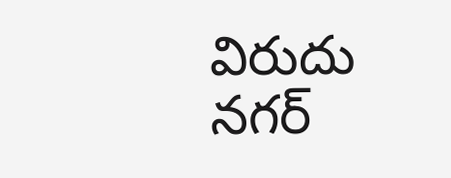విరుదు నగర్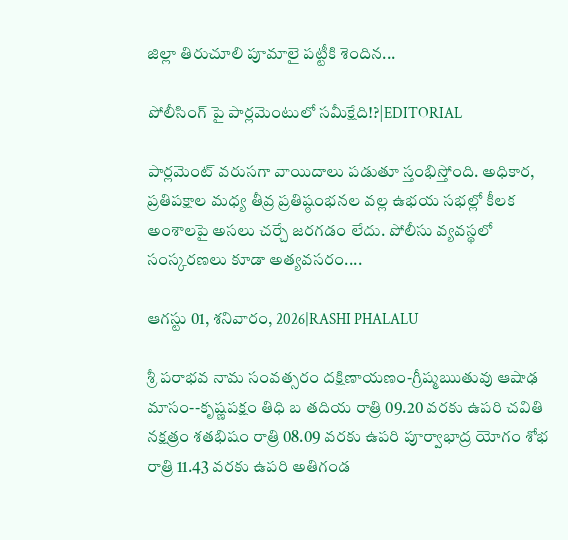జిల్లా తిరుచూలి పూమాలై పట్టీకి శెందిన...

పోలీసింగ్ పై పార్లమెంటులో సమీక్షేది!?|EDITORIAL

పార్లమెంట్ వరుసగా వాయిదాలు పడుతూ స్తంభిస్తోంది. అధికార, ప్రతిపక్షాల మధ్య తీవ్ర ప్రతిష్ఠంభనల వల్ల ఉభయ సభల్లో కీలక అంశాలపై అసలు చర్చే జరగడం లేదు. పోలీసు వ్యవస్థలో సంస్కరణలు కూడా అత్యవసరం....

ఆగస్టు 01, శనివారం, 2026|RASHI PHALALU

శ్రీ పరాభవ నామ సంవత్సరం దక్షిణాయణం-గ్రీష్మఋతువు ఆషాఢ మాసం--కృష్ణపక్షం తిధి బ తదియ రాత్రి 09.20 వరకు ఉపరి చవితి నక్షత్రం శతభిషం రాత్రి 08.09 వరకు ఉపరి పూర్వాభాద్ర యోగం శోభ రాత్రి 11.43 వరకు ఉపరి అతిగండ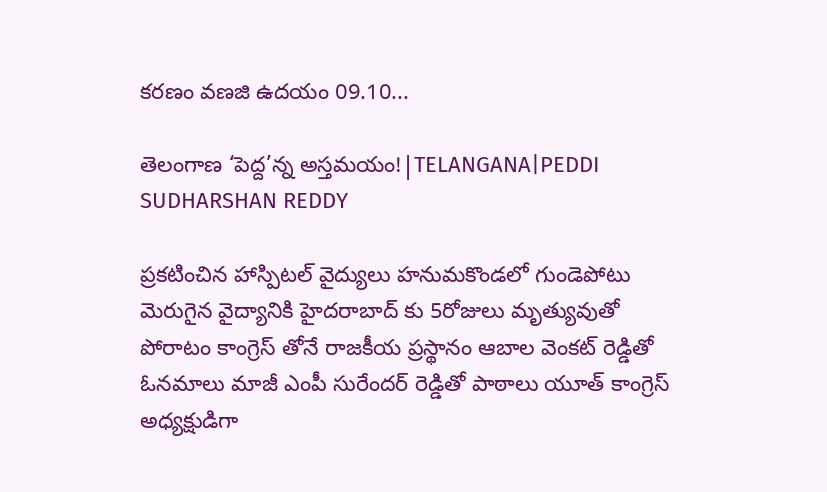కరణం వణజి ఉదయం 09.10...

తెలంగాణ ‘పెద్ద’న్న అస్తమయం!|TELANGANA|PEDDI SUDHARSHAN REDDY

ప్రకటించిన హాస్పిటల్ వైద్యులు హనుమకొండలో గుండెపోటు మెరుగైన వైద్యానికి హైదరాబాద్ కు 5రోజులు మృత్యువుతో పోరాటం కాంగ్రెస్ తోనే రాజకీయ ప్రస్థానం ఆబాల వెంకట్ రెడ్డితో ఓనమాలు మాజీ ఎంపీ సురేందర్ రెడ్డితో పాఠాలు యూత్ కాంగ్రెస్ అధ్యక్షుడిగా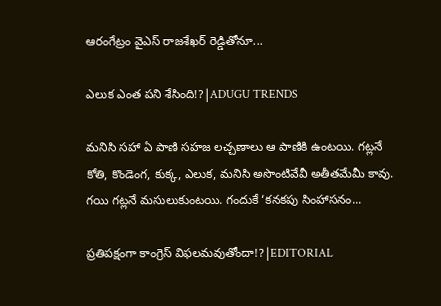ఆరంగేట్రం వైఎస్ రాజశేఖర్ రెడ్డితోనూ...

ఎలుక ఎంత పని శేసింది!?|ADUGU TRENDS

మనిసి సహా ఏ పాణి సహజ లచ్చణాలు ఆ పాణికి ఉంటయి. గట్లనే కోతి, కొండెంగ, కుక్క, ఎలుక, మనిసి అసొంటివేవీ అతీతమేమీ కావు. గయి గట్లనే మసులుకుంటయి. గందుకే ‘కనకపు సింహాసనం...

ప్రతిపక్షంగా కాంగ్రెస్ విఫలమవుతోందా!?|EDITORIAL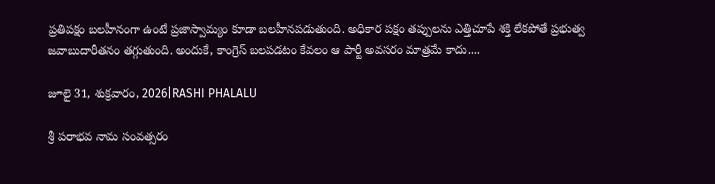ప్రతిపక్షం బలహీనంగా ఉంటే ప్రజాస్వామ్యం కూడా బలహీనపడుతుంది. అధికార పక్షం తప్పులను ఎత్తిచూపే శక్తి లేకపోతే ప్రభుత్వ జవాబుదారీతనం తగ్గుతుంది. అందుకే, కాంగ్రెస్ బలపడటం కేవలం ఆ పార్టీ అవసరం మాత్రమే కాదు....

జూలై 31, శుక్రవారం, 2026|RASHI PHALALU

శ్రీ పరాభవ నామ సంవత్సరం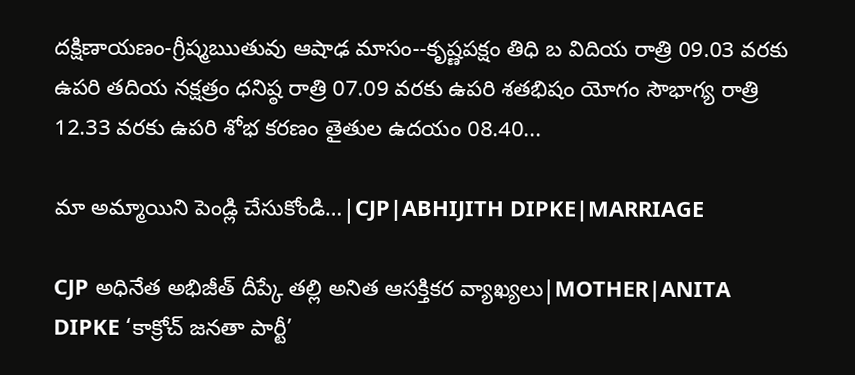దక్షిణాయణం-గ్రీష్మఋతువు ఆషాఢ మాసం--కృష్ణపక్షం తిధి బ విదియ రాత్రి 09.03 వరకు ఉపరి తదియ నక్షత్రం ధనిష్ఠ రాత్రి 07.09 వరకు ఉపరి శతభిషం యోగం సౌభాగ్య రాత్రి 12.33 వరకు ఉపరి శోభ కరణం తైతుల ఉదయం 08.40...

మా అమ్మాయిని పెండ్లి చేసుకోండి…|CJP|ABHIJITH DIPKE|MARRIAGE

CJP అధినేత అభిజీత్ దీప్కే తల్లి అనిత ఆసక్తికర వ్యాఖ్యలు|MOTHER|ANITA DIPKE ‘కాక్రోచ్ జనతా పార్టీ’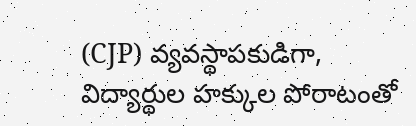(CJP) వ్యవస్థాపకుడిగా, విద్యార్థుల హక్కుల పోరాటంతో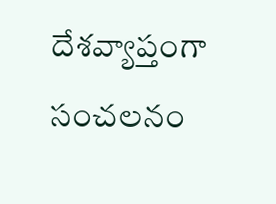దేశవ్యాప్తంగా సంచలనం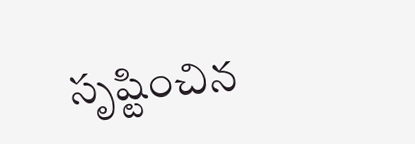సృష్టించిన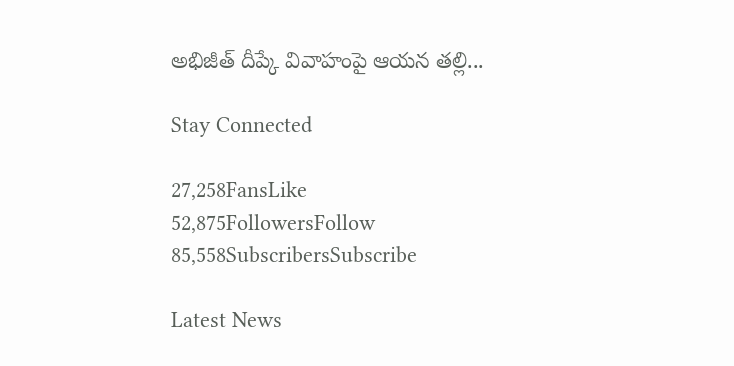అభిజీత్ దీప్కే వివాహంపై ఆయన తల్లి...

Stay Connected

27,258FansLike
52,875FollowersFollow
85,558SubscribersSubscribe

Latest News